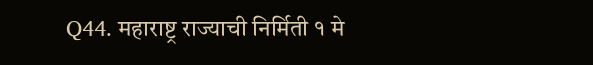Q44. महाराष्ट्र राज्याची निर्मिती १ मे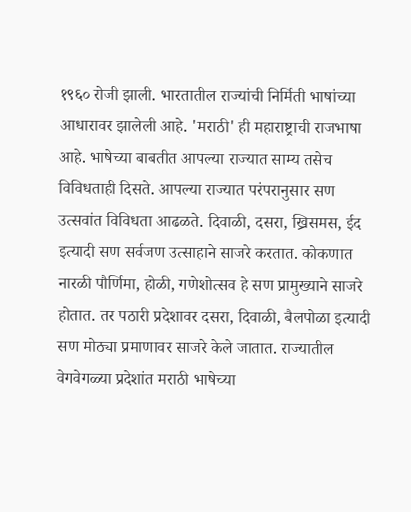१९६० रोजी झाली. भारतातील राज्यांची निर्मिती भाषांच्या आधारावर झालेली आहे. 'मराठी' ही महाराष्ट्राची राजभाषा आहे. भाषेच्या बाबतीत आपल्या राज्यात साम्य तसेच विविधताही दिसते. आपल्या राज्यात परंपरानुसार सण उत्सवांत विविधता आढळते. दिवाळी, दसरा, ख्रिसमस, ईद इत्यादी सण सर्वजण उत्साहाने साजरे करतात. कोकणात नारळी पौर्णिमा, होळी, गणेशोत्सव हे सण प्रामुख्याने साजरे होतात. तर पठारी प्रदेशावर दसरा, दिवाळी, बैलपोळा इत्यादी सण मोठ्या प्रमाणावर साजरे केले जातात. राज्यातील वेगवेगळ्या प्रदेशांत मराठी भाषेच्या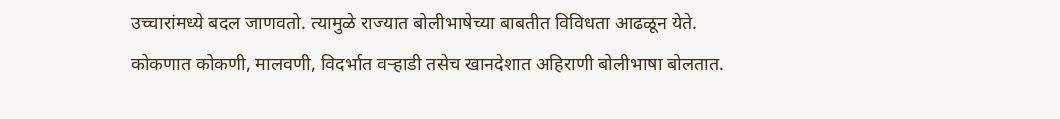उच्चारांमध्ये बदल जाणवतो. त्यामुळे राज्यात बोलीभाषेच्या बाबतीत विविधता आढळून येते. कोकणात कोकणी, मालवणी, विदर्भात वऱ्हाडी तसेच खानदेशात अहिराणी बोलीभाषा बोलतात.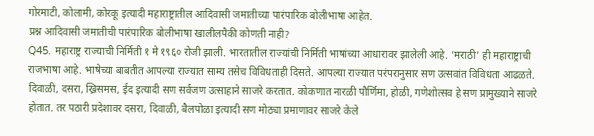गोरमाटी, कोलामी, कोरकू इत्यादी महाराष्ट्रातील आदिवासी जमातीच्या पारंपारिक बोलीभाषा आहेत.
प्रश्न आदिवासी जमातीची पारंपारिक बोलीभाषा खालीलपैकी कोणती नाही?
Q45. महाराष्ट्र राज्याची निर्मिती १ मे १९६० रोजी झाली. भारतातील राज्यांची निर्मिती भाषांच्या आधारावर झालेली आहे. 'मराठी' ही महाराष्ट्राची राजभाषा आहे. भाषेच्या बाबतीत आपल्या राज्यात साम्य तसेच विविधताही दिसते. आपल्या राज्यात परंपरानुसार सण उत्सवांत विविधता आढळते. दिवाळी, दसरा, ख्रिसमस, ईद इत्यादी सण सर्वजण उत्साहाने साजरे करतात. कोकणात नारळी पौर्णिमा, होळी, गणेशोत्सव हे सण प्रामुख्याने साजरे होतात. तर पठारी प्रदेशावर दसरा, दिवाळी, बैलपोळा इत्यादी सण मोठ्या प्रमाणावर साजरे केले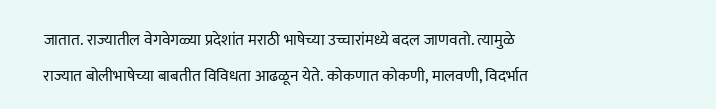जातात. राज्यातील वेगवेगळ्या प्रदेशांत मराठी भाषेच्या उच्चारांमध्ये बदल जाणवतो. त्यामुळे राज्यात बोलीभाषेच्या बाबतीत विविधता आढळून येते. कोकणात कोकणी, मालवणी, विदर्भात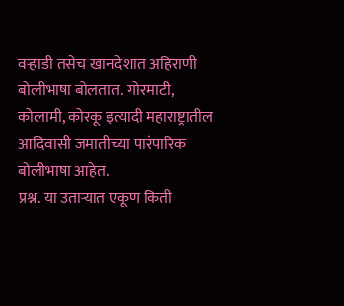वऱ्हाडी तसेच खानदेशात अहिराणी बोलीभाषा बोलतात. गोरमाटी, कोलामी, कोरकू इत्यादी महाराष्ट्रातील आदिवासी जमातीच्या पारंपारिक बोलीभाषा आहेत.
प्रश्न. या उताऱ्यात एकूण किती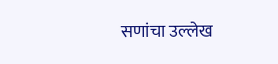सणांचा उल्लेख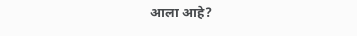आला आहे?